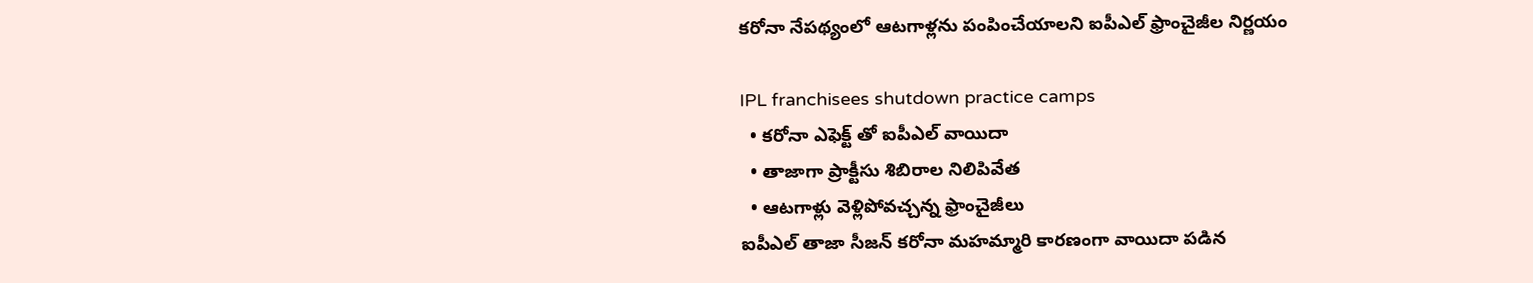కరోనా నేపథ్యంలో ఆటగాళ్లను పంపించేయాలని ఐపీఎల్ ఫ్రాంచైజీల నిర్ణయం

IPL franchisees shutdown practice camps
  • కరోనా ఎఫెక్ట్ తో ఐపీఎల్ వాయిదా
  • తాజాగా ప్రాక్టీసు శిబిరాల నిలిపివేత
  • ఆటగాళ్లు వెళ్లిపోవచ్చన్న ఫ్రాంచైజీలు
ఐపీఎల్ తాజా సీజన్ కరోనా మహమ్మారి కారణంగా వాయిదా పడిన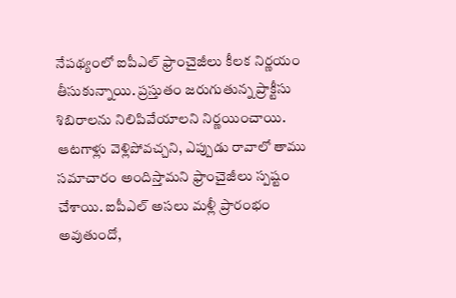నేపథ్యంలో ఐపీఎల్ ఫ్రాంచైజీలు కీలక నిర్ణయం తీసుకున్నాయి. ప్రస్తుతం జరుగుతున్న ప్రాక్టీసు శిబిరాలను నిలిపివేయాలని నిర్ణయించాయి. ఆటగాళ్లు వెళ్లిపోవచ్చని, ఎప్పుడు రావాలో తాము సమాచారం అందిస్తామని ఫ్రాంచైజీలు స్పష్టం చేశాయి. ఐపీఎల్ అసలు మళ్లీ ప్రారంభం అవుతుందో,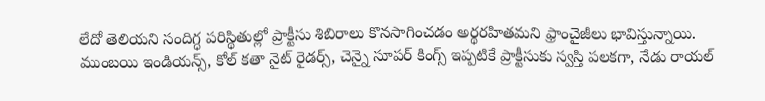లేదో తెలియని సందిగ్ధ పరిస్థితుల్లో ప్రాక్టీసు శిబిరాలు కొనసాగించడం అర్థరహితమని ఫ్రాంచైజీలు భావిస్తున్నాయి. ముంబయి ఇండియన్స్, కోల్ కతా నైట్ రైడర్స్, చెన్నై సూపర్ కింగ్స్ ఇప్పటికే ప్రాక్టీసుకు స్వస్తి పలకగా, నేడు రాయల్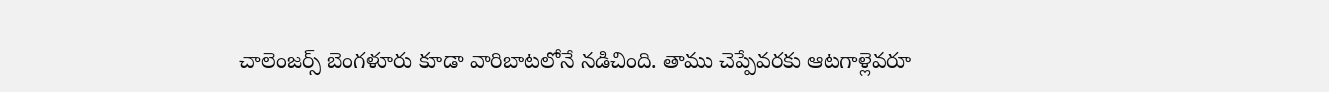చాలెంజర్స్ బెంగళూరు కూడా వారిబాటలోనే నడిచింది. తాము చెప్పేవరకు ఆటగాళ్లెవరూ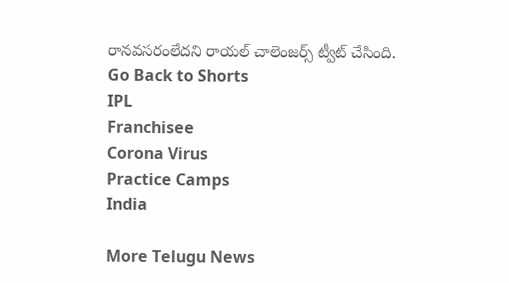రానవసరంలేదని రాయల్ చాలెంజర్స్ ట్వీట్ చేసింది.
Go Back to Shorts
IPL
Franchisee
Corona Virus
Practice Camps
India

More Telugu News